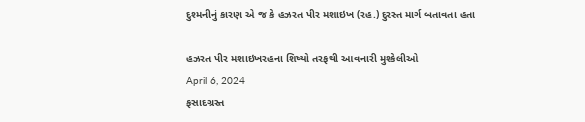દુશ્મનીનું કારણ એ જ કે હઝરત પીર મશાઇખ (રહ.) દુરસ્ત માર્ગ બતાવતા હતા

હઝરત પીર મશાઇખરહના શિષ્યો તરફથી આવનારી મુશ્કેલીઓ
April 6, 2024
ફસાદગ્રસ્ત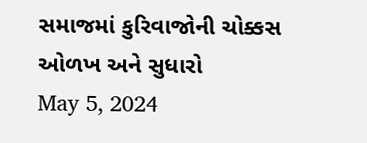સમાજમાં કુરિવાજોની ચોક્કસ ઓળખ અને સુધારો
May 5, 2024